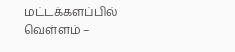மட்டக்களப்பில் வெள்ளம் –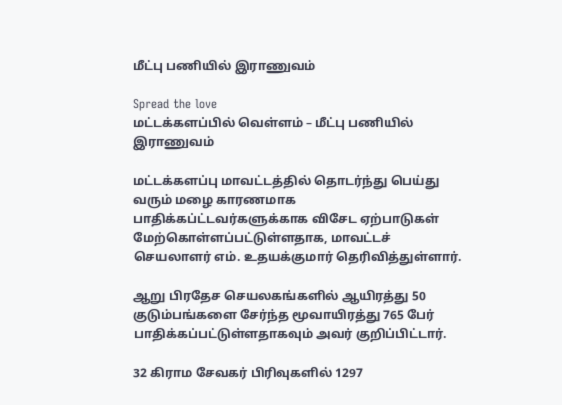மீட்பு பணியில் இராணுவம்

Spread the love
மட்டக்களப்பில் வெள்ளம் – மீட்பு பணியில் இராணுவம்

மட்டக்களப்பு மாவட்டத்தில் தொடர்ந்து பெய்து வரும் மழை காரணமாக பாதிக்கப்ட்டவர்களுக்காக விசேட ஏற்பாடுகள் மேற்கொள்ளப்பட்டுள்ளதாக, மாவட்டச் செயலாளர் எம். உதயக்குமார் தெரிவித்துள்ளார்.

ஆறு பிரதேச செயலகங்களில் ஆயிரத்து 50 குடும்பங்களை சேர்ந்த மூவாயிரத்து 765 பேர் பாதிக்கப்பட்டுள்ளதாகவும் அவர் குறிப்பிட்டார்.

32 கிராம சேவகர் பிரிவுகளில் 1297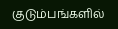குடும்பங்களில்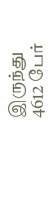இருந்து 4612 பேர்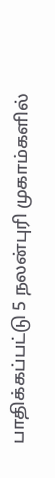பாதிக்கப்பட்டு 5 நலன்புரி முகாம்களில்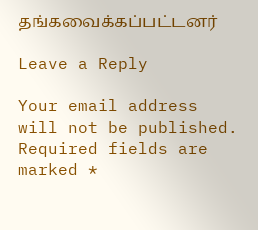தங்கவைக்கப்பட்டனர்

Leave a Reply

Your email address will not be published. Required fields are marked *